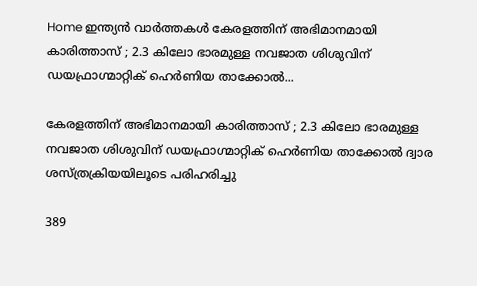Home ഇന്ത്യൻ വാർത്തകൾ കേരളത്തിന് അഭിമാനമായി കാരിത്താസ് ; 2.3 കിലോ ഭാരമുള്ള നവജാത ശിശുവിന് ഡയഫ്രാഗ്മാറ്റിക് ഹെര്‍ണിയ താക്കോല്‍...

കേരളത്തിന് അഭിമാനമായി കാരിത്താസ് ; 2.3 കിലോ ഭാരമുള്ള നവജാത ശിശുവിന് ഡയഫ്രാഗ്മാറ്റിക് ഹെര്‍ണിയ താക്കോല്‍ ദ്വാര ശസ്ത്രക്രിയയിലൂടെ പരിഹരിച്ചു

389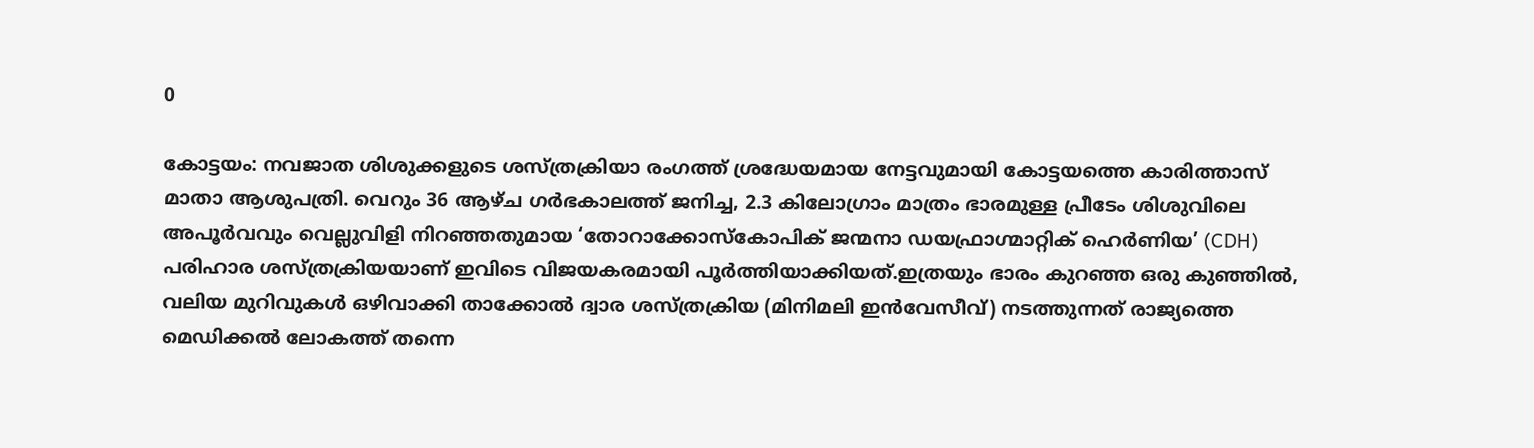0

കോട്ടയം: നവജാത ശിശുക്കളുടെ ശസ്ത്രക്രിയാ രംഗത്ത് ശ്രദ്ധേയമായ നേട്ടവുമായി കോട്ടയത്തെ കാരിത്താസ് മാതാ ആശുപത്രി. വെറും 36 ആഴ്ച ഗര്‍ഭകാലത്ത് ജനിച്ച, 2.3 കിലോഗ്രാം മാത്രം ഭാരമുള്ള പ്രീടേം ശിശുവിലെ അപൂര്‍വവും വെല്ലുവിളി നിറഞ്ഞതുമായ ‘തോറാക്കോസ്‌കോപിക് ജന്മനാ ഡയഫ്രാഗ്മാറ്റിക് ഹെര്‍ണിയ’ (CDH) പരിഹാര ശസ്ത്രക്രിയയാണ് ഇവിടെ വിജയകരമായി പൂര്‍ത്തിയാക്കിയത്.ഇത്രയും ഭാരം കുറഞ്ഞ ഒരു കുഞ്ഞില്‍, വലിയ മുറിവുകള്‍ ഒഴിവാക്കി താക്കോല്‍ ദ്വാര ശസ്ത്രക്രിയ (മിനിമലി ഇന്‍വേസീവ്) നടത്തുന്നത് രാജ്യത്തെ മെഡിക്കല്‍ ലോകത്ത് തന്നെ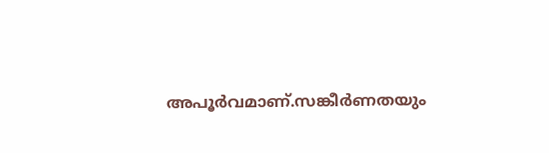അപൂര്‍വമാണ്.സങ്കീര്‍ണതയും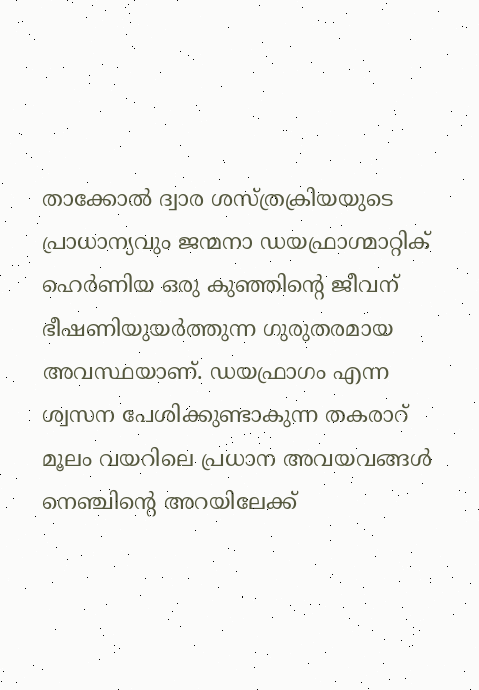താക്കോല്‍ ദ്വാര ശസ്ത്രക്രിയയുടെ പ്രാധാന്യവും ജന്മനാ ഡയഫ്രാഗ്മാറ്റിക് ഹെര്‍ണിയ ഒരു കുഞ്ഞിന്റെ ജീവന് ഭീഷണിയുയര്‍ത്തുന്ന ഗുരുതരമായ അവസ്ഥയാണ്. ഡയഫ്രാഗം എന്ന ശ്വസന പേശിക്കുണ്ടാകുന്ന തകരാറ് മൂലം വയറിലെ പ്രധാന അവയവങ്ങള്‍ നെഞ്ചിന്റെ അറയിലേക്ക്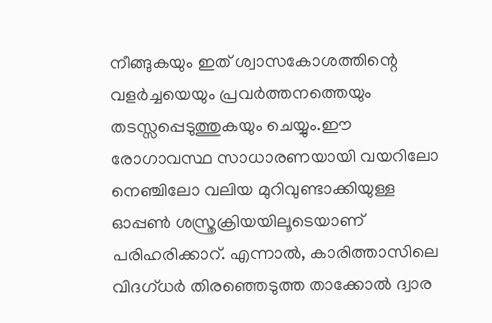നീങ്ങുകയും ഇത് ശ്വാസകോശത്തിന്റെ വളര്‍ച്ചയെയും പ്രവര്‍ത്തനത്തെയും തടസ്സപ്പെടുത്തുകയും ചെയ്യും.ഈ രോഗാവസ്ഥ സാധാരണയായി വയറിലോ നെഞ്ചിലോ വലിയ മുറിവുണ്ടാക്കിയുള്ള ഓപ്പണ്‍ ശസ്ത്രക്രിയയിലൂടെയാണ് പരിഹരിക്കാറ്. എന്നാല്‍, കാരിത്താസിലെ വിദഗ്ധര്‍ തിരഞ്ഞെടുത്ത താക്കോല്‍ ദ്വാര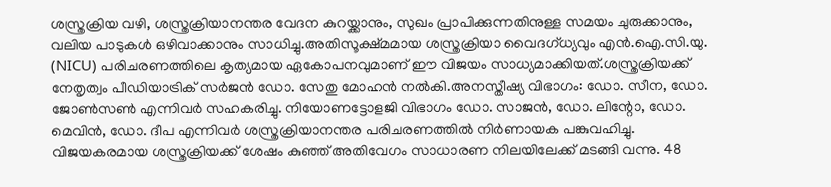ശസ്ത്രക്രിയ വഴി, ശസ്ത്രക്രിയാനന്തര വേദന കുറയ്ക്കാനും, സുഖം പ്രാപിക്കുന്നതിനുള്ള സമയം ചുരുക്കാനും, വലിയ പാടുകള്‍ ഒഴിവാക്കാനും സാധിച്ചു.അതിസൂക്ഷ്മമായ ശസ്ത്രക്രിയാ വൈദഗ്ധ്യവും എന്‍.ഐ.സി.യു. (NICU) പരിചരണത്തിലെ കൃത്യമായ ഏകോപനവുമാണ് ഈ വിജയം സാധ്യമാക്കിയത്.ശസ്ത്രക്രിയക്ക് നേതൃത്വം പീഡിയാട്രിക് സര്‍ജന്‍ ഡോ. സേതു മോഹന്‍ നല്‍കി.അനസ്തീഷ്യ വിഭാഗം: ഡോ. സീന, ഡോ. ജോണ്‍സണ്‍ എന്നിവര്‍ സഹകരിച്ചു. നിയോണട്ടോളജി വിഭാഗം ഡോ. സാജന്‍, ഡോ. ലിന്റോ, ഡോ. മെവിന്‍, ഡോ. ദീപ എന്നിവര്‍ ശസ്ത്രക്രിയാനന്തര പരിചരണത്തില്‍ നിര്‍ണായക പങ്കുവഹിച്ചു. വിജയകരമായ ശസ്ത്രക്രിയക്ക് ശേഷം കുഞ്ഞ് അതിവേഗം സാധാരണ നിലയിലേക്ക് മടങ്ങി വന്നു. 48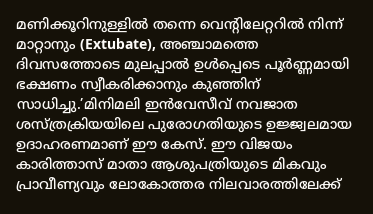മണിക്കൂറിനുള്ളില്‍ തന്നെ വെന്റിലേറ്ററില്‍ നിന്ന് മാറ്റാനും (Extubate), അഞ്ചാമത്തെ ദിവസത്തോടെ മുലപ്പാല്‍ ഉള്‍പ്പെടെ പൂര്‍ണ്ണമായി ഭക്ഷണം സ്വീകരിക്കാനും കുഞ്ഞിന് സാധിച്ചു.’മിനിമലി ഇന്‍വേസീവ് നവജാത ശസ്ത്രക്രിയയിലെ പുരോഗതിയുടെ ഉജ്ജ്വലമായ ഉദാഹരണമാണ് ഈ കേസ്. ഈ വിജയം കാരിത്താസ് മാതാ ആശുപത്രിയുടെ മികവും പ്രാവീണ്യവും ലോകോത്തര നിലവാരത്തിലേക്ക്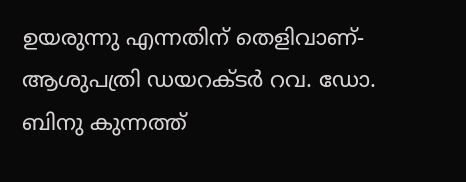ഉയരുന്നു എന്നതിന് തെളിവാണ്- ആശുപത്രി ഡയറക്ടര്‍ റവ. ഡോ. ബിനു കുന്നത്ത്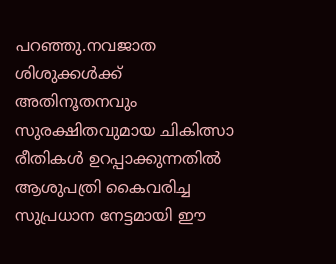പറഞ്ഞു.നവജാത ശിശുക്കള്‍ക്ക് അതിനൂതനവും സുരക്ഷിതവുമായ ചികിത്സാ രീതികള്‍ ഉറപ്പാക്കുന്നതില്‍ ആശുപത്രി കൈവരിച്ച സുപ്രധാന നേട്ടമായി ഈ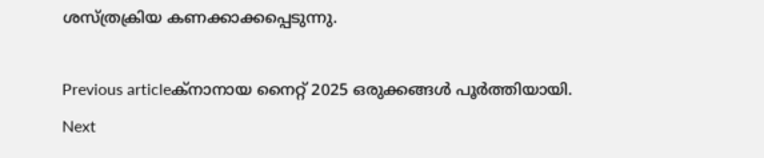ശസ്ത്രക്രിയ കണക്കാക്കപ്പെടുന്നു.

Previous articleക്നാനായ നൈറ്റ് 2025 ഒരുക്കങ്ങൾ പൂർത്തിയായി.
Next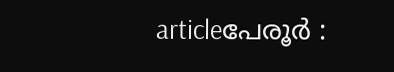articleപേരൂർ :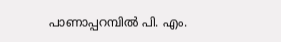പാണാപ്പറമ്പിൽ പി. എം.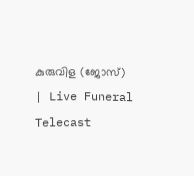കുരുവിള (ജോസ്) | Live Funeral Telecast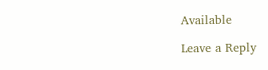Available

Leave a Reply